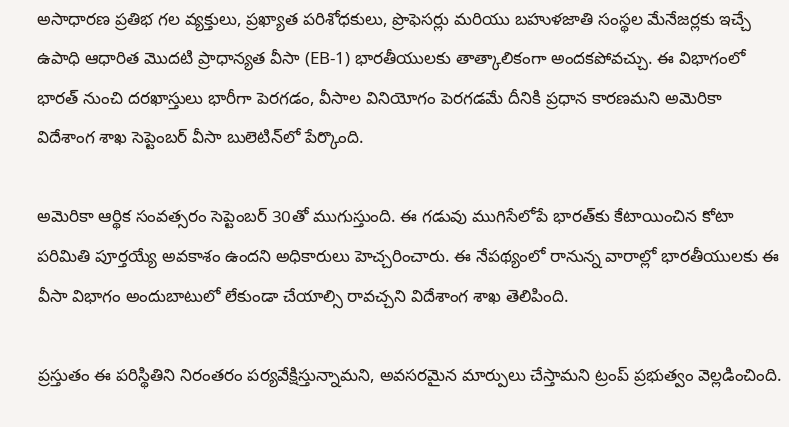అసాధారణ ప్రతిభ గల వ్యక్తులు, ప్రఖ్యాత పరిశోధకులు, ప్రొఫెసర్లు మరియు బహుళజాతి సంస్థల మేనేజర్లకు ఇచ్చే ఉపాధి ఆధారిత మొదటి ప్రాధాన్యత వీసా (EB-1) భారతీయులకు తాత్కాలికంగా అందకపోవచ్చు. ఈ విభాగంలో భారత్ నుంచి దరఖాస్తులు భారీగా పెరగడం, వీసాల వినియోగం పెరగడమే దీనికి ప్రధాన కారణమని అమెరికా విదేశాంగ శాఖ సెప్టెంబర్ వీసా బులెటిన్‌లో పేర్కొంది.

అమెరికా ఆర్థిక సంవత్సరం సెప్టెంబర్ 30తో ముగుస్తుంది. ఈ గడువు ముగిసేలోపే భారత్‌కు కేటాయించిన కోటా పరిమితి పూర్తయ్యే అవకాశం ఉందని అధికారులు హెచ్చరించారు. ఈ నేపథ్యంలో రానున్న వారాల్లో భారతీయులకు ఈ వీసా విభాగం అందుబాటులో లేకుండా చేయాల్సి రావచ్చని విదేశాంగ శాఖ తెలిపింది.

ప్రస్తుతం ఈ పరిస్థితిని నిరంతరం పర్యవేక్షిస్తున్నామని, అవసరమైన మార్పులు చేస్తామని ట్రంప్ ప్రభుత్వం వెల్లడించింది.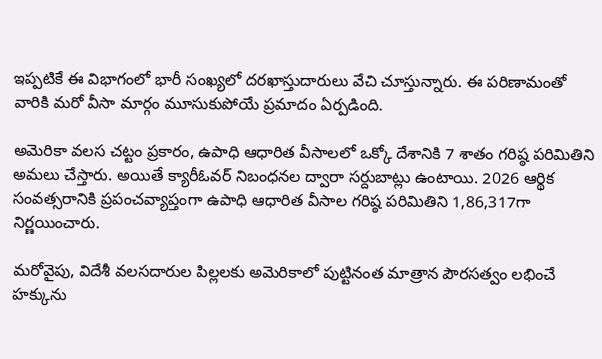ఇప్పటికే ఈ విభాగంలో భారీ సంఖ్యలో దరఖాస్తుదారులు వేచి చూస్తున్నారు. ఈ పరిణామంతో వారికి మరో వీసా మార్గం మూసుకుపోయే ప్రమాదం ఏర్పడింది.

అమెరికా వలస చట్టం ప్రకారం, ఉపాధి ఆధారిత వీసాలలో ఒక్కో దేశానికి 7 శాతం గరిష్ఠ పరిమితిని అమలు చేస్తారు. అయితే క్యారీఓవర్ నిబంధనల ద్వారా సర్దుబాట్లు ఉంటాయి. 2026 ఆర్థిక సంవత్సరానికి ప్రపంచవ్యాప్తంగా ఉపాధి ఆధారిత వీసాల గరిష్ఠ పరిమితిని 1,86,317గా నిర్ణయించారు.

మరోవైపు, విదేశీ వలసదారుల పిల్లలకు అమెరికాలో పుట్టినంత మాత్రాన పౌరసత్వం లభించే హక్కును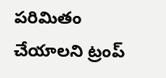పరిమితం చేయాలని ట్రంప్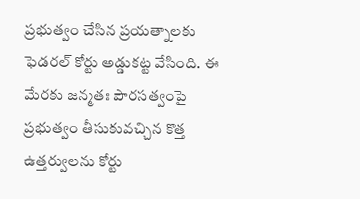ప్రభుత్వం చేసిన ప్రయత్నాలకు ఫెడరల్ కోర్టు అడ్డుకట్ట వేసింది. ఈ మేరకు జన్మతః పౌరసత్వంపై ప్రభుత్వం తీసుకువచ్చిన కొత్త ఉత్తర్వులను కోర్టు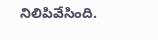నిలిపివేసింది.